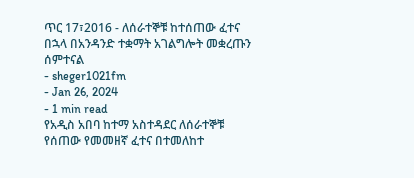ጥር 17፣2016 - ለሰራተኞቹ ከተሰጠው ፈተና በኋላ በአንዳንድ ተቋማት አገልግሎት መቋረጡን ሰምተናል
- sheger1021fm
- Jan 26, 2024
- 1 min read
የአዲስ አበባ ከተማ አስተዳደር ለሰራተኞቹ የሰጠው የመመዘኛ ፈተና በተመለከተ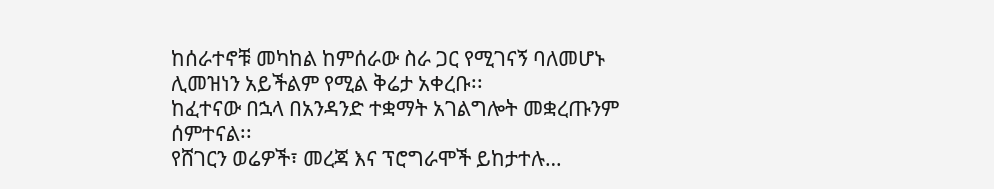ከሰራተኖቹ መካከል ከምሰራው ስራ ጋር የሚገናኝ ባለመሆኑ ሊመዝነን አይችልም የሚል ቅሬታ አቀረቡ፡፡
ከፈተናው በኋላ በአንዳንድ ተቋማት አገልግሎት መቋረጡንም ሰምተናል፡፡
የሸገርን ወሬዎች፣ መረጃ እና ፕሮግራሞች ይከታተሉ…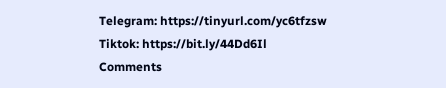Telegram: https://tinyurl.com/yc6tfzsw
Tiktok: https://bit.ly/44Dd6Il
Comments